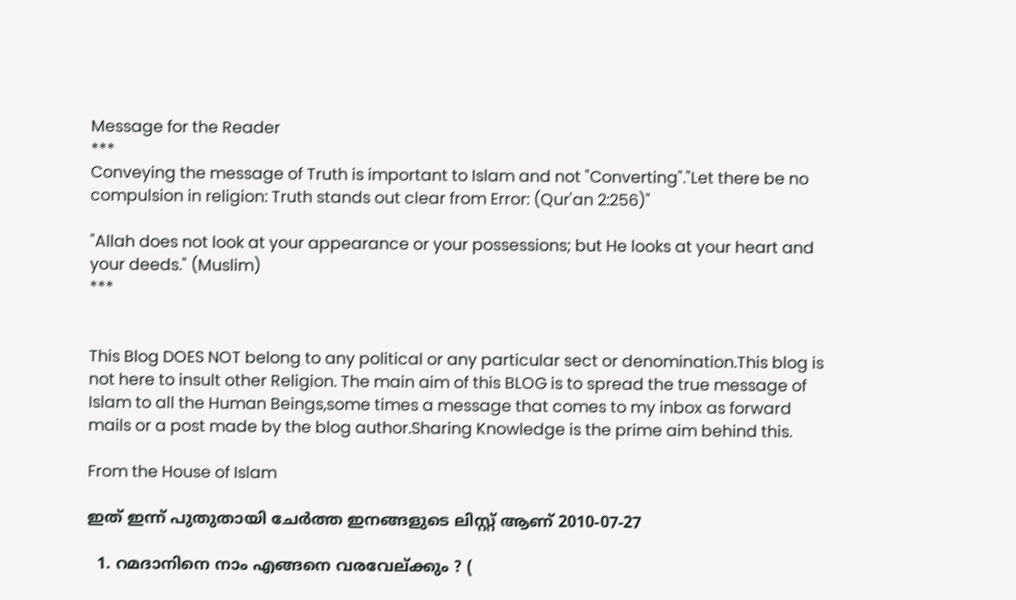Message for the Reader
***
Conveying the message of Truth is important to Islam and not "Converting"."Let there be no compulsion in religion: Truth stands out clear from Error: (Qur'an 2:256)"

"Allah does not look at your appearance or your possessions; but He looks at your heart and your deeds." (Muslim)
***


This Blog DOES NOT belong to any political or any particular sect or denomination.This blog is not here to insult other Religion. The main aim of this BLOG is to spread the true message of Islam to all the Human Beings,some times a message that comes to my inbox as forward mails or a post made by the blog author.Sharing Knowledge is the prime aim behind this.

From the House of Islam

ഇത്‌ ഇന്ന് പുതുതായി ചേര്‍ത്ത ഇനങ്ങളുടെ ലിസ്റ്റ്‌ ആണ്‌ 2010-07-27

  1. റമദാനിനെ നാം എങ്ങനെ വരവേല്ക്കും ? (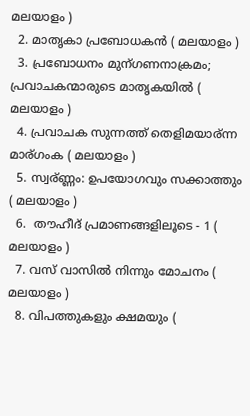മലയാളം )
  2. മാതൃകാ പ്രബോധകന്‍ ( മലയാളം )
  3. പ്രബോധനം മുന്ഗണനാക്രമം; പ്രവാചകന്മാരുടെ മാതൃകയില്‍ ( മലയാളം )
  4. പ്രവാചക സുന്നത്ത്‌ തെളിമയാര്ന്ന മാര്ഗംക ( മലയാളം )
  5. സ്വര്ണ്ണം: ഉപയോഗവും സക്കാത്തും ( മലയാളം )
  6.  തൗഹീദ്‌ പ്രമാണങ്ങളിലൂടെ - 1 ( മലയാളം )
  7. വസ് വാസില്‍ നിന്നും മോചനം ( മലയാളം )
  8. വിപത്തുകളും ക്ഷമയും (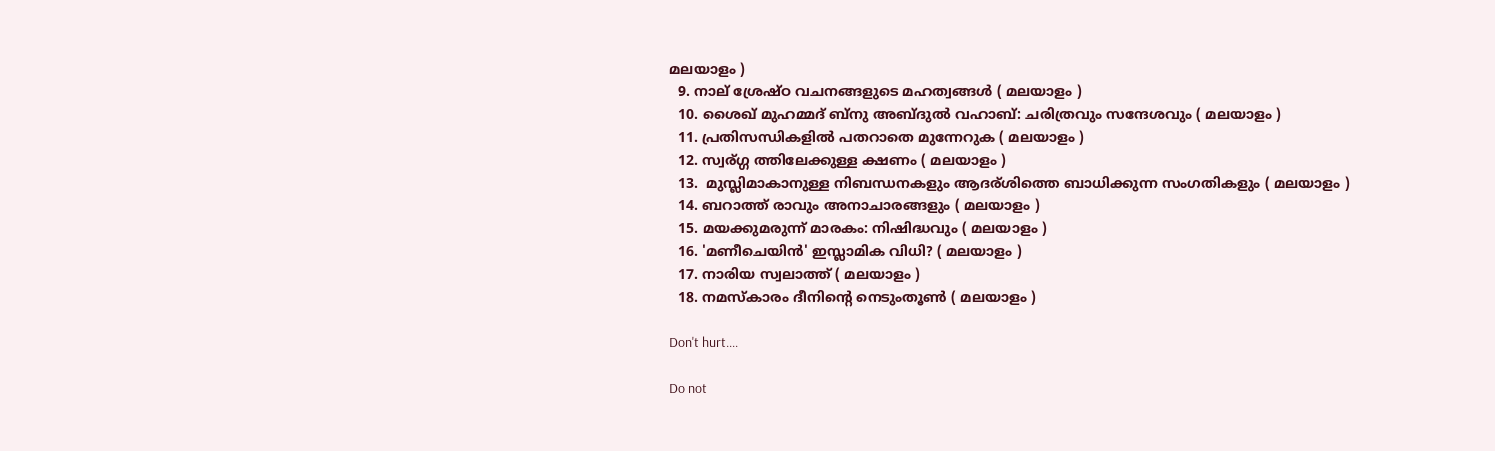മലയാളം )
  9. നാല് ശ്രേഷ്ഠ വചനങ്ങളുടെ മഹത്വങ്ങള്‍ ( മലയാളം )
  10. ശൈഖ് മുഹമ്മദ്‌ ബ്നു അബ്ദുല്‍ വഹാബ്: ചരിത്രവും സന്ദേശവും ( മലയാളം )
  11. പ്രതിസന്ധികളില്‍ പതറാതെ മുന്നേറുക ( മലയാളം )
  12. സ്വര്ഗ്ഗ ത്തിലേക്കുള്ള ക്ഷണം ( മലയാളം )
  13.  മുസ്ലിമാകാനുള്ള നിബന്ധനകളും ആദര്ശിത്തെ ബാധിക്കുന്ന സംഗതികളും ( മലയാളം )
  14. ബറാത്ത് രാവും അനാചാരങ്ങളും ( മലയാളം )
  15. മയക്കുമരുന്ന് മാരകം: നിഷിദ്ധവും ( മലയാളം )
  16. 'മണീചെയിന്‍' ഇസ്ലാമിക വിധി? ( മലയാളം )
  17. നാരിയ സ്വലാത്ത് ( മലയാളം )
  18. നമസ്കാരം ദീനിന്റെ നെടുംതൂണ്‍ ( മലയാളം )

Don't hurt....

Do not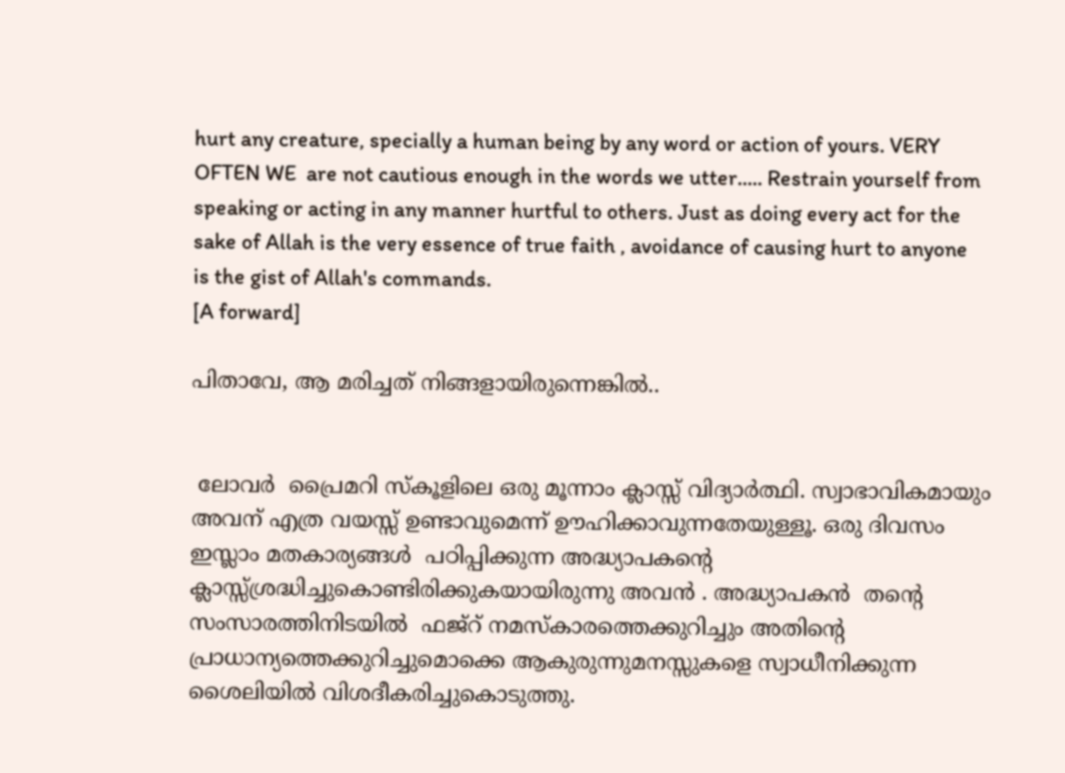hurt any creature, specially a human being by any word or action of yours. VERY OFTEN WE  are not cautious enough in the words we utter..... Restrain yourself from speaking or acting in any manner hurtful to others. Just as doing every act for the sake of Allah is the very essence of true faith , avoidance of causing hurt to anyone is the gist of Allah's commands.
[A forward]

പിതാവേ, ആ മരിച്ചത്‌ നിങ്ങളായിരുന്നെങ്കിൽ..


 ലോവര്‍  പ്രൈമറി സ്കൂളിലെ ഒരു മൂന്നാം ക്ലാസ്സ്‌ വിദ്യാര്‍ത്ഥി. സ്വാഭാവികമായും അവന്‌ എത്ര വയസ്സ്‌ ഉണ്ടാവുമെന്ന് ഊഹിക്കാവുന്നതേയുള്ളൂ. ഒരു ദിവസം ഇസ്ലാം മതകാര്യങ്ങള്‍  പഠിപ്പിക്കുന്ന അദ്ധ്യാപകന്റെ ക്ലാസ്സ്‌ശ്രദ്ധിച്ചുകൊണ്ടിരിക്കുകയായിരുന്നു അവന്‍ . അദ്ധ്യാപകന്‍  തന്റെ സംസാരത്തിനിടയില്‍  ഫജ്‌റ് നമസ്കാരത്തെക്കുറിച്ചും അതിന്റെ പ്രാധാന്യത്തെക്കുറിച്ചുമൊക്കെ ആകുരുന്നുമനസ്സുകളെ സ്വാധീനിക്കുന്ന ശൈലിയില്‍ വിശദീകരിച്ചുകൊടുത്തു.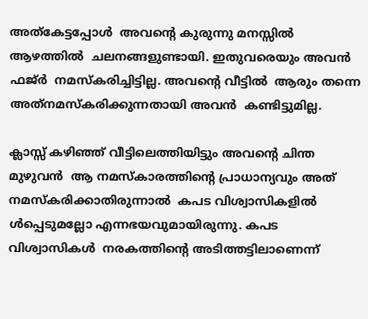അത്‌കേട്ടപ്പോള്‍  അവന്റെ കുരുന്നു മനസ്സില്‍  ആഴത്തില്‍  ചലനങ്ങളുണ്ടായി. ഇതുവരെയും അവന്‍  ഫജ്‌ര്‍  നമസ്കരിച്ചിട്ടില്ല. അവന്റെ വീട്ടില്‍  ആരും തന്നെ അത്‌നമസ്കരിക്കുന്നതായി അവന്‍  കണ്ടിട്ടുമില്ല.

ക്ലാസ്സ്‌ കഴിഞ്ഞ്‌ വീട്ടിലെത്തിയിട്ടും അവന്റെ ചിന്ത മുഴുവന്‍  ആ നമസ്കാരത്തിന്റെ പ്രാധാന്യവും അത്‌ നമസ്കരിക്കാതിരുന്നാല്‍  കപട വിശ്വാസികളില്‍ ള്‍പ്പെടുമല്ലോ എന്നഭയവുമായിരുന്നു. കപട വിശ്വാസികള്‍  നരകത്തിന്റെ അടിത്തട്ടിലാണെന്ന്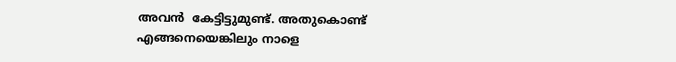അവന്‍  കേട്ടിട്ടുമുണ്ട്‌. അതുകൊണ്ട്‌ എങ്ങനെയെങ്കിലും നാളെ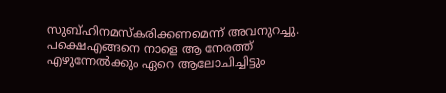സുബ്‌ഹിനമസ്കരിക്കണമെന്ന് അവനുറച്ചു. പക്ഷെഎങ്ങനെ നാളെ ആ നേരത്ത്‌ എഴുന്നേല്‍ക്കും ഏറെ ആലോചിച്ചിട്ടും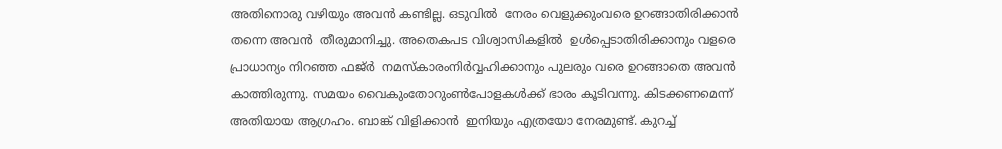അതിനൊരു വഴിയും അവന്‍ കണ്ടില്ല. ഒടുവില്‍  നേരം വെളുക്കുംവരെ ഉറങ്ങാതിരിക്കാന്‍  തന്നെ അവന്‍  തീരുമാനിച്ചു. അതെകപട വിശ്വാസികളില്‍  ഉള്‍പ്പെടാതിരിക്കാനും വളരെ പ്രാധാന്യം നിറഞ്ഞ ഫജ്‌ര്‍  നമസ്കാരംനിര്‍വ്വഹിക്കാനും പുലരും വരെ ഉറങ്ങാതെ അവന്‍ കാത്തിരുന്നു. സമയം വൈകുംതോറുംണ്‍പോളകള്‍ക്ക്‌ ഭാരം കൂടിവന്നു. കിടക്കണമെന്ന് അതിയായ ആഗ്രഹം. ബാങ്ക്‌ വിളിക്കാന്‍  ഇനിയും എത്രയോ നേരമുണ്ട്‌. കുറച്ച്‌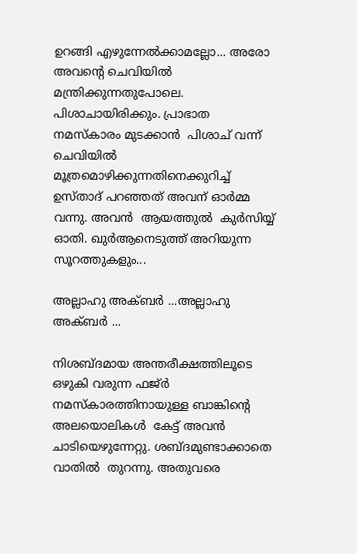ഉറങ്ങി എഴുന്നേല്‍ക്കാമല്ലോ... അരോ അവന്റെ ചെവിയില്‍ മന്ത്രിക്കുന്നതുപോലെ. പിശാചായിരിക്കും. പ്രാഭാത നമസ്കാരം മുടക്കാന്‍  പിശാച്‌ വന്ന് ചെവിയില്‍ മൂത്രമൊഴിക്കുന്നതിനെക്കുറിച്ച്‌ ഉസ്താദ്‌ പറഞ്ഞത്‌ അവന്‌ ഓര്‍മ്മ വന്നു. അവന്‍  ആയത്തുല്‍  കുര്‍സിയ്യ്‌ ഓതി. ഖുര്‍ആനെടുത്ത്‌ അറിയുന്ന സൂറത്തുകളും...

അല്ലാഹു അക്ബര്‍ ...അല്ലാഹു അക്ബര്‍ ...

നിശബ്ദമായ അന്തരീക്ഷത്തിലൂടെ ഒഴുകി വരുന്ന ഫജ്‌ര്‍  നമസ്കാരത്തിനായുള്ള ബാങ്കിന്റെ അലയൊലികള്‍  കേട്ട്‌ അവന്‍  ചാടിയെഴുന്നേറ്റു. ശബ്ദമുണ്ടാക്കാതെ വാതില്‍  തുറന്നു. അതുവരെ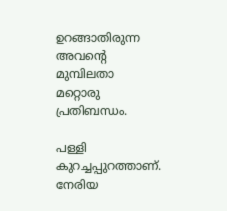ഉറങ്ങാതിരുന്ന അവന്റെ മുമ്പിലതാ മറ്റൊരു പ്രതിബന്ധം.

പള്ളി കുറച്ചപ്പുറത്താണ്‌. നേരിയ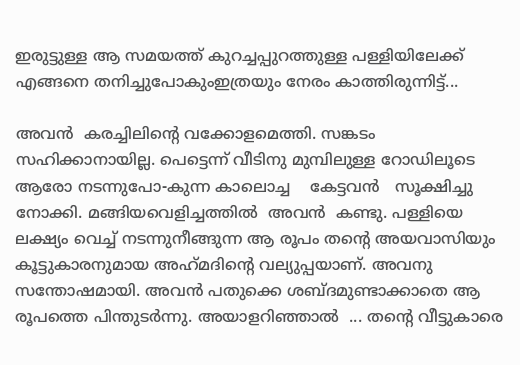ഇരുട്ടുള്ള ആ സമയത്ത്‌ കുറച്ചപ്പുറത്തുള്ള പള്ളിയിലേക്ക്‌ എങ്ങനെ തനിച്ചുപോകുംഇത്രയും നേരം കാത്തിരുന്നിട്ട്‌...

അവന്‍  കരച്ചിലിന്റെ വക്കോളമെത്തി. സങ്കടം സഹിക്കാനായില്ല. പെട്ടെന്ന് വീടിനു മുമ്പിലുള്ള റോഡിലൂടെ ആരോ നടന്നുപോ-കുന്ന കാലൊച്ച    കേട്ടവന്‍   സൂക്ഷിച്ചു നോക്കി. മങ്ങിയവെളിച്ചത്തില്‍  അവന്‍  കണ്ടു. പള്ളിയെ ലക്ഷ്യം വെച്ച്‌ നടന്നുനീങ്ങുന്ന ആ രൂപം തന്റെ അയവാസിയും കൂട്ടുകാരനുമായ അഹ്‌മദിന്റെ വല്യുപ്പയാണ്‌. അവനു സന്തോഷമായി. അവന്‍ പതുക്കെ ശബ്ദമുണ്ടാക്കാതെ ആ രൂപത്തെ പിന്തുടര്‍ന്നു. അയാളറിഞ്ഞാല്‍  ... തന്റെ വീട്ടുകാരെ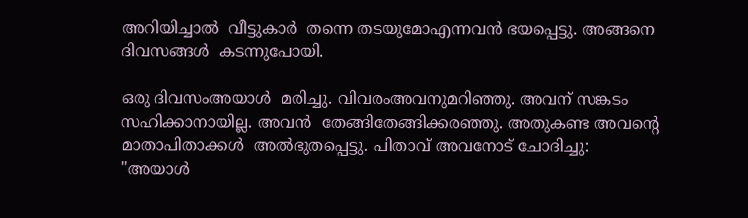അറിയിച്ചാല്‍  വീട്ടുകാര്‍  തന്നെ തടയുമോഎന്നവന്‍ ഭയപ്പെട്ടു. അങ്ങനെ ദിവസങ്ങള്‍  കടന്നുപോയി.

ഒരു ദിവസംഅയാള്‍  മരിച്ചു. വിവരംഅവനുമറിഞ്ഞു. അവന്‌ സങ്കടം സഹിക്കാനായില്ല. അവന്‍  തേങ്ങിതേങ്ങിക്കരഞ്ഞു. അതുകണ്ട അവന്റെ മാതാപിതാക്കള്‍  അല്‍ഭുതപ്പെട്ടു. പിതാവ്‌ അവനോട്‌ ചോദിച്ചു: "അയാള്‍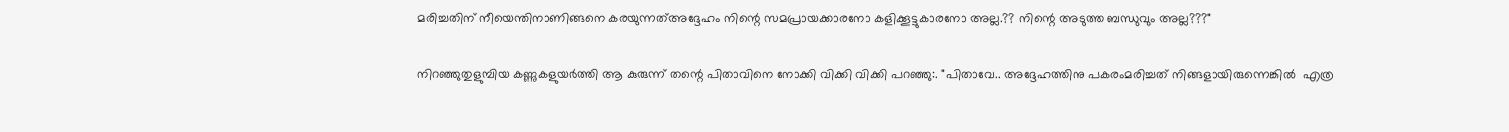മരിച്ചതിന്‌ നീയെന്തിനാണിങ്ങനെ കരയുന്നത്‌അദ്ദേഹം നിന്റെ സമപ്രായക്കാരനോ കളിക്കൂട്ടുകാരനോ അല്ല.?? നിന്റെ അടുത്ത ബന്ധുവും അല്ല???"

നിറഞ്ഞുതുളുമ്പിയ കണ്ണുകളുയര്‍ത്തി ആ കുരുന്ന് തന്റെ പിതാവിനെ നോക്കി വിക്കി വിക്കി പറഞ്ഞു:. "പിതാവേ.. അദ്ദേഹത്തിനു പകരംമരിച്ചത്‌ നിങ്ങളായിരുന്നെങ്കില്‍  എത്ര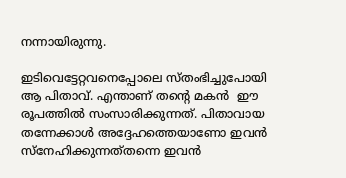നന്നായിരുന്നു.

ഇടിവെട്ടേറ്റവനെപ്പോലെ സ്തംഭിച്ചുപോയി ആ പിതാവ്‌. എന്താണ്‌ തന്റെ മകന്‍  ഈ രൂപത്തില്‍ സംസാരിക്കുന്നത്‌. പിതാവായ തന്നേക്കാള്‍ അദ്ദേഹത്തെയാണോ ഇവന്‍  സ്നേഹിക്കുന്നത്‌തന്നെ ഇവന്‍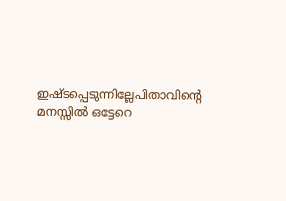ഇഷ്ടപ്പെടുന്നില്ലേപിതാവിന്റെ മനസ്സില്‍ ഒട്ടേറെ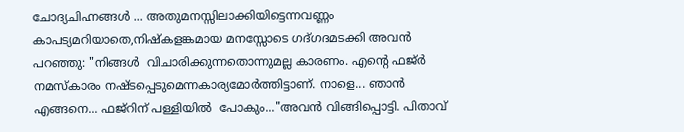ചോദ്യചിഹ്നങ്ങള്‍ ... അതുമനസ്സിലാക്കിയിട്ടെന്നവണ്ണം കാപട്യമറിയാതെ,നിഷ്കളങ്കമായ മനസ്സോടെ ഗദ്‌ഗദമടക്കി അവന്‍ പറഞ്ഞു: "നിങ്ങള്‍  വിചാരിക്കുന്നതൊന്നുമല്ല കാരണം. എന്റെ ഫജ്‌ര്‍  നമസ്കാരം നഷ്ടപ്പെടുമെന്നകാര്യമോര്‍ത്തിട്ടാണ്‌. നാളെ... ഞാന്‍  എങ്ങനെ... ഫജ്‌റിന്‌ പള്ളിയില്‍  പോകും..."അവന്‍ വിങ്ങിപ്പൊട്ടി. പിതാവ്‌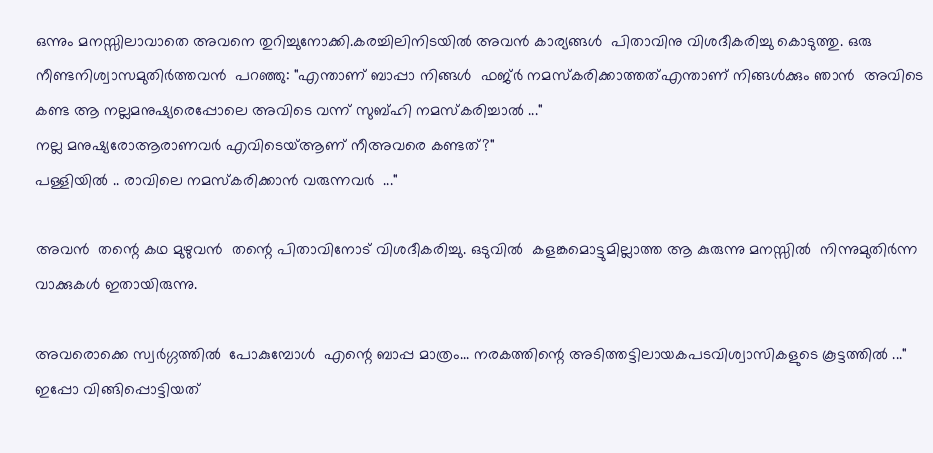ഒന്നും മനസ്സിലാവാതെ അവനെ തുറിച്ചുനോക്കി.കരച്ചിലിനിടയില്‍ അവന്‍ കാര്യങ്ങള്‍  പിതാവിനു വിശദീകരിച്ചു കൊടുത്തു. ഒരു നീണ്ടനിശ്വാസമുതിര്‍ത്തവന്‍  പറഞ്ഞു: "എന്താണ്‌ ബാപ്പാ നിങ്ങള്‍  ഫജ്‌ര്‍ നമസ്കരിക്കാത്തത്‌എന്താണ്‌ നിങ്ങള്‍ക്കും ഞാന്‍  അവിടെ കണ്ട ആ നല്ലമനുഷ്യരെപ്പോലെ അവിടെ വന്ന് സുബ്‌ഹി നമസ്കരിച്ചാല്‍ ..."
നല്ല മനുഷ്യരോആരാണവര്‍ എവിടെയ്‌ആണ്‌ നീഅവരെ കണ്ടത്‌?"
പള്ളിയില്‍ .. രാവിലെ നമസ്കരിക്കാന്‍ വരുന്നവര്‍  ..."

അവന്‍  തന്റെ കഥ മുഴുവന്‍  തന്റെ പിതാവിനോട്‌ വിശദീകരിച്ചു. ഒടുവില്‍  കളങ്കമൊട്ടുമില്ലാത്ത ആ കുരുന്നു മനസ്സില്‍  നിന്നുമുതിര്‍ന്ന വാക്കുകള്‍ ഇതായിരുന്നു.

അവരൊക്കെ സ്വര്‍ഗ്ഗത്തില്‍  പോകുമ്പോള്‍  എന്റെ ബാപ്പ മാത്രം... നരകത്തിന്റെ അടിത്തട്ടിലായകപടവിശ്വാസികളുടെ കൂട്ടത്തില്‍ ..."
ഇപ്പോ വിങ്ങിപ്പൊട്ടിയത്‌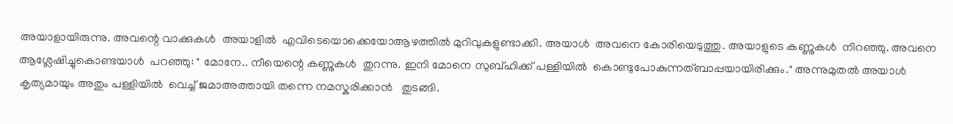അയാളായിരുന്നു. അവന്റെ വാക്കുകള്‍  അയാളില്‍  എവിടെയൊക്കെയോആഴത്തില്‍ മുറിവുകളുണ്ടാക്കി. അയാള്‍  അവനെ കോരിയെടുത്തു. അയാളുടെ കണ്ണുകള്‍  നിറഞ്ഞു. അവനെ ആശ്ലേഷിച്ചുകൊണ്ടയാള്‍  പറഞ്ഞു: " മോനേ.. നീയെന്റെ കണ്ണുകള്‍  തുറന്നു. ഇനി മോനെ സുബ്‌ഹിക്ക്‌ പള്ളിയില്‍  കൊണ്ടുപോകുന്നത്‌ബാപ്പയായിരിക്കും." അന്നുമുതല്‍ അയാള്‍ കൃത്യമായും അതും പള്ളിയില്‍  വെച്ച്‌ ജമാഅത്തായി തന്നെ നമസ്കരിക്കാന്‍   തുടങ്ങി.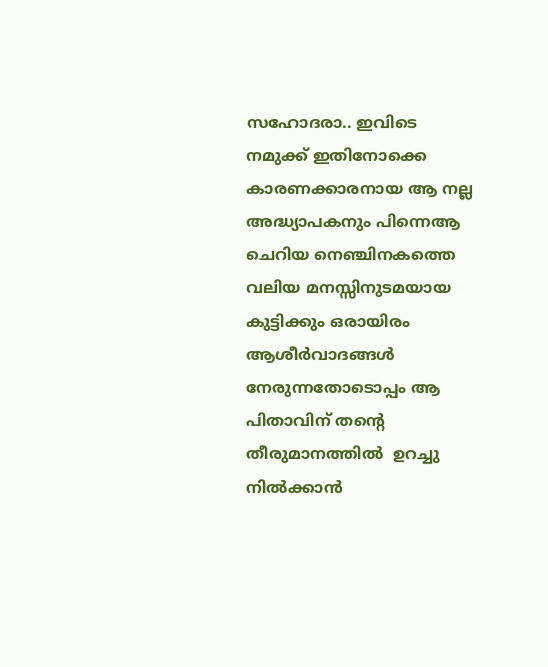സഹോദരാ.. ഇവിടെ നമുക്ക്‌ ഇതിനോക്കെ കാരണക്കാരനായ ആ നല്ല അദ്ധ്യാപകനും പിന്നെആ ചെറിയ നെഞ്ചിനകത്തെ വലിയ മനസ്സിനുടമയായ കുട്ടിക്കും ഒരായിരം ആശീര്‍വാദങ്ങള്‍  നേരുന്നതോടൊപ്പം ആ പിതാവിന്‌ തന്റെ തീരുമാനത്തില്‍  ഉറച്ചു നില്‍ക്കാന്‍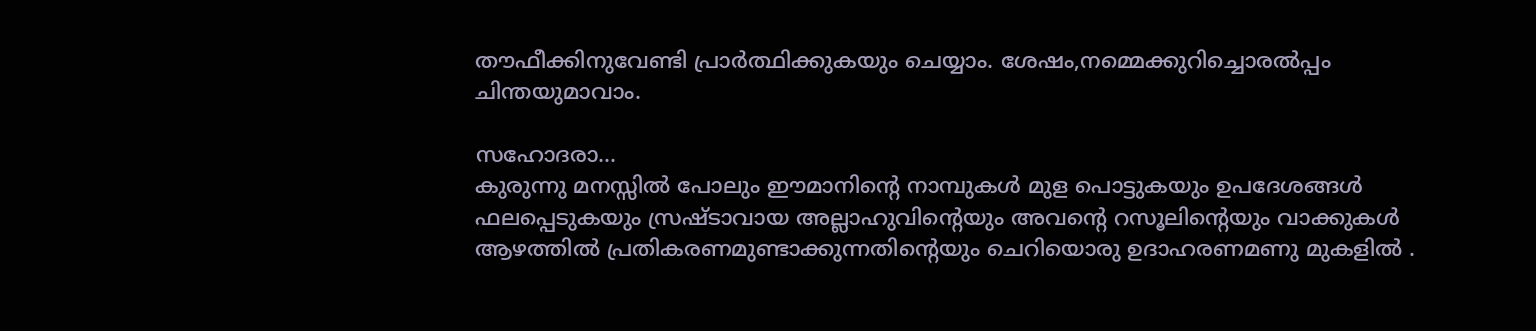തൗഫീക്കിനുവേണ്ടി പ്രാര്‍ത്ഥിക്കുകയും ചെയ്യാം. ശേഷം,നമ്മെക്കുറിച്ചൊരല്‍പ്പം ചിന്തയുമാവാം.

സഹോദരാ...
കുരുന്നു മനസ്സില്‍ പോലും ഈമാനിന്റെ നാമ്പുകള്‍ മുള പൊട്ടുകയും ഉപദേശങ്ങള്‍  ഫലപ്പെടുകയും സ്രഷ്ടാവായ അല്ലാഹുവിന്റെയും അവന്റെ റസൂലിന്റെയും വാക്കുകള്‍ ആഴത്തില്‍ പ്രതികരണമുണ്ടാക്കുന്നതിന്റെയും ചെറിയൊരു ഉദാഹരണമണു മുകളില്‍ .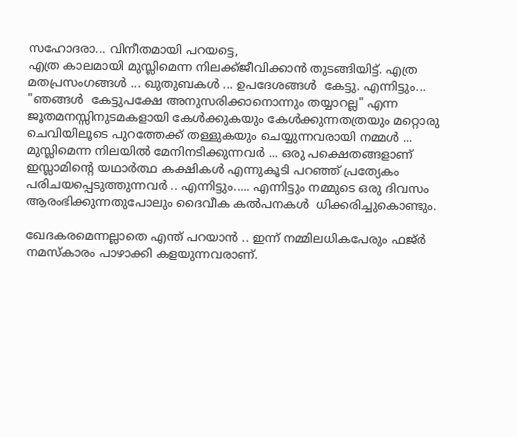സഹോദരാ... വിനീതമായി പറയട്ടെ,
എത്ര കാലമായി മുസ്ലിമെന്ന നിലക്ക്‌ജീവിക്കാന്‍ തുടങ്ങിയിട്ട്‌. എത്ര മതപ്രസംഗങ്ങള്‍ ... ഖുതുബകള്‍ ... ഉപദേശങ്ങള്‍  കേട്ടു. എന്നിട്ടും... "ഞങ്ങള്‍  കേട്ടുപക്ഷേ അനുസരിക്കാനൊന്നും തയ്യാറല്ല" എന്ന ജൂതമനസ്സിനുടമകളായി കേള്‍ക്കുകയും കേള്‍ക്കുന്നതത്രയും മറ്റൊരു ചെവിയിലൂടെ പുറത്തേക്ക്‌ തള്ളുകയും ചെയ്യുന്നവരായി നമ്മള്‍ ... മുസ്ലിമെന്ന നിലയില്‍ മേനിനടിക്കുന്നവര്‍ ... ഒരു പക്ഷെതങ്ങളാണ്‌ ഇസ്ലാമിന്റെ യഥാര്‍ത്ഥ കക്ഷികള്‍ എന്നുകൂടി പറഞ്ഞ്‌ പ്രത്യേകം പരിചയപ്പെടുത്തുന്നവര്‍ .. എന്നിട്ടും..... എന്നിട്ടും നമ്മുടെ ഒരു ദിവസം ആരംഭിക്കുന്നതുപോലും ദൈവീക കല്‍പനകള്‍  ധിക്കരിച്ചുകൊണ്ടും.

ഖേദകരമെന്നല്ലാതെ എന്ത്‌ പറയാന്‍ .. ഇന്ന് നമ്മിലധികപേരും ഫജ്‌ര്‍  നമസ്കാരം പാഴാക്കി കളയുന്നവരാണ്‌.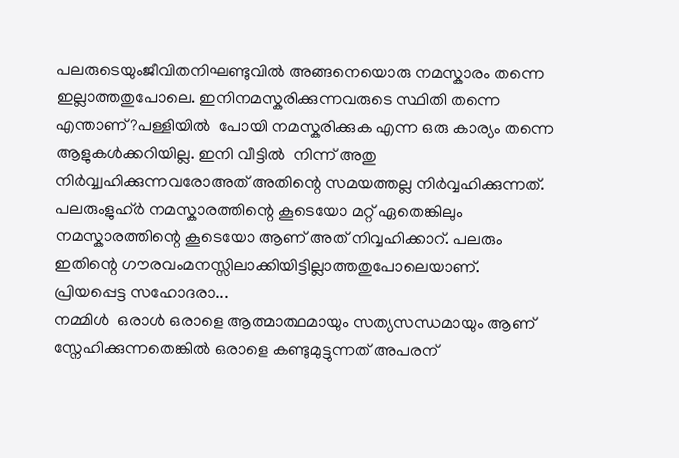പലരുടെയുംജീവിതനിഘണ്ടുവില്‍ അങ്ങനെയൊരു നമസ്കാരം തന്നെ ഇല്ലാത്തതുപോലെ. ഇനിനമസ്കരിക്കുന്നവരുടെ സ്ഥിതി തന്നെ എന്താണ്‌?പള്ളിയില്‍  പോയി നമസ്കരിക്കുക എന്ന ഒരു കാര്യം തന്നെ ആളുകള്‍ക്കറിയില്ല. ഇനി വീട്ടില്‍  നിന്ന് അതു നിര്‍വ്വ്വഹിക്കുന്നവരോഅത്‌ അതിന്റെ സമയത്തല്ല നിര്‍വ്വഹിക്കുന്നത്‌. പലരുംളുഹ്‌ര്‍ നമസ്കാരത്തിന്റെ കൂടെയോ മറ്റ്‌ ഏതെങ്കിലും നമസ്കാരത്തിന്റെ കൂടെയോ ആണ്‌ അത്‌ നിവ്വഹിക്കാറ്‌. പലരും ഇതിന്റെ ഗൗരവംമനസ്സിലാക്കിയിട്ടില്ലാത്തതുപോലെയാണ്‌.
പ്രിയപ്പെട്ട സഹോദരാ...
നമ്മിള്‍  ഒരാള്‍ ഒരാളെ ആത്മാത്ഥമായും സത്യസന്ധമായും ആണ്‌ സ്നേഹിക്കുന്നതെങ്കില്‍ ഒരാളെ കണ്ടുമുട്ടുന്നത്‌ അപരന്‌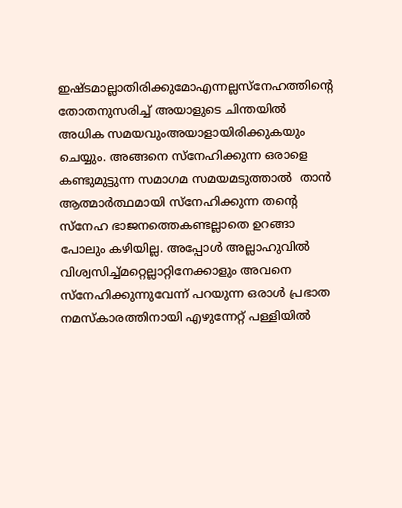ഇഷ്ടമാല്ലാതിരിക്കുമോഎന്നല്ലസ്നേഹത്തിന്റെ തോതനുസരിച്ച്‌ അയാളുടെ ചിന്തയില്‍  അധിക സമയവുംഅയാളായിരിക്കുകയും ചെയ്യും. അങ്ങനെ സ്നേഹിക്കുന്ന ഒരാളെ കണ്ടുമുട്ടുന്ന സമാഗമ സമയമടുത്താല്‍  താന്‍ ആത്മാര്‍ത്ഥമായി സ്നേഹിക്കുന്ന തന്റെ സ്നേഹ ഭാജനത്തെകണ്ടല്ലാതെ ഉറങ്ങാ പോലും കഴിയില്ല. അപ്പോള്‍ അല്ലാഹുവില്‍  വിശ്വസിച്ച്‌മറ്റെല്ലാറ്റിനേക്കാളും അവനെ സ്നേഹിക്കുന്നുവേന്ന് പറയുന്ന ഒരാള്‍ പ്രഭാത നമസ്കാരത്തിനായി എഴുന്നേറ്റ്‌ പള്ളിയില്‍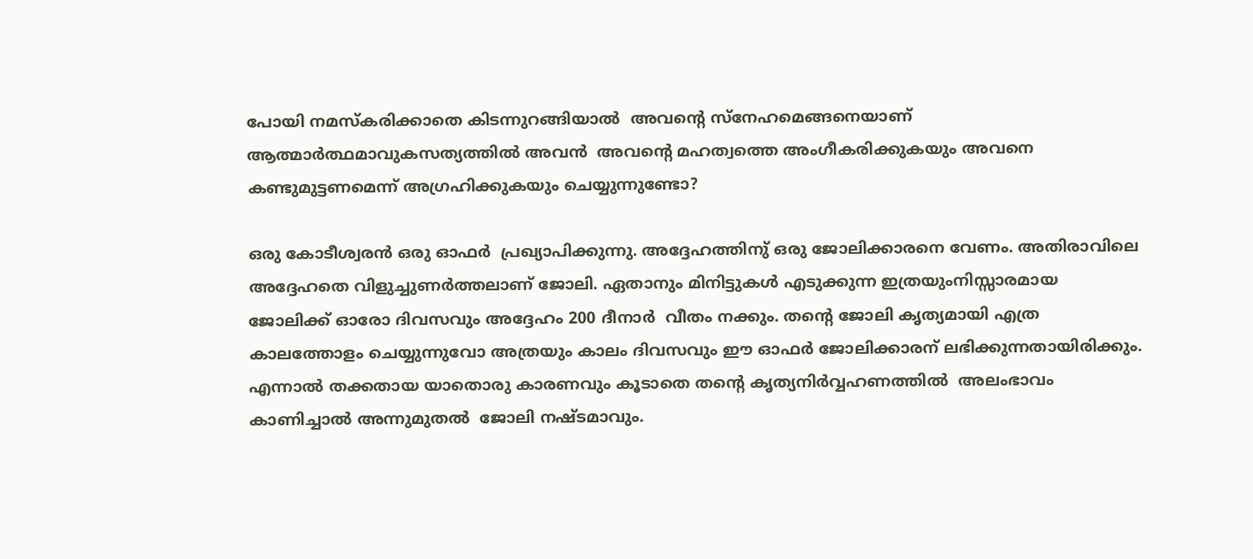പോയി നമസ്കരിക്കാതെ കിടന്നുറങ്ങിയാല്‍  അവന്റെ സ്നേഹമെങ്ങനെയാണ്‌ ആത്മാര്‍ത്ഥമാവുകസത്യത്തില്‍ അവന്‍  അവന്റെ മഹത്വത്തെ അംഗീകരിക്കുകയും അവനെ കണ്ടുമുട്ടണമെന്ന് അഗ്രഹിക്കുകയും ചെയ്യുന്നുണ്ടോ?

ഒരു കോടീശ്വരന്‍ ഒരു ഓഫര്‍  പ്രഖ്യാപിക്കുന്നു. അദ്ദേഹത്തിനു് ഒരു ജോലിക്കാരനെ വേണം. അതിരാവിലെ അദ്ദേഹതെ വിളുച്ചുണര്‍ത്തലാണ് ജോലി. ഏതാനും മിനിട്ടുകള്‍ എടുക്കുന്ന ഇത്രയുംനിസ്സാരമായ ജോലിക്ക്‌ ഓരോ ദിവസവും അദ്ദേഹം 200 ദീനാര്‍  വീതം നക്കും. തന്റെ ജോലി കൃത്യമായി എത്ര കാലത്തോളം ചെയ്യുന്നുവോ അത്രയും കാലം ദിവസവും ഈ ഓഫര്‍ ജോലിക്കാരന്‌ ലഭിക്കുന്നതായിരിക്കും. എന്നാല്‍ തക്കതായ യാതൊരു കാരണവും കൂടാതെ തന്റെ കൃത്യനിര്‍വ്വഹണത്തില്‍  അലംഭാവം കാണിച്ചാല്‍ അന്നുമുതല്‍  ജോലി നഷ്ടമാവും.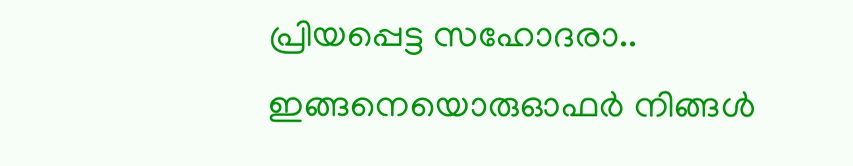പ്രിയപ്പെട്ട സഹോദരാ.. ഇങ്ങനെയൊരുഓഫര്‍ നിങ്ങള്‍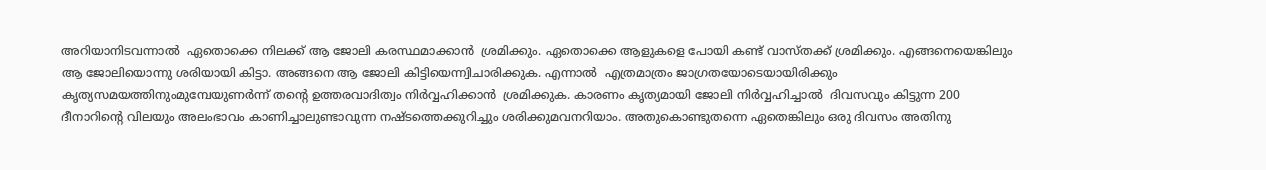അറിയാനിടവന്നാല്‍  ഏതൊക്കെ നിലക്ക്‌ ആ ജോലി കരസ്ഥമാക്കാന്‍  ശ്രമിക്കും. ഏതൊക്കെ ആളുകളെ പോയി കണ്ട്‌ വാസ്തക്ക്‌ ശ്രമിക്കും. എങ്ങനെയെങ്കിലും ആ ജോലിയൊന്നു ശരിയായി കിട്ടാ. അങ്ങനെ ആ ജോലി കിട്ടിയെന്ന്വിചാരിക്കുക. എന്നാല്‍  എത്രമാത്രം ജാഗ്രതയോടെയായിരിക്കും കൃത്യസമയത്തിനുംമുമ്പേയുണര്‍ന്ന് തന്റെ ഉത്തരവാദിത്വം നിര്‍വ്വഹിക്കാന്‍  ശ്രമിക്കുക. കാരണം കൃത്യമായി ജോലി നിര്‍വ്വഹിച്ചാല്‍  ദിവസവും കിട്ടുന്ന 200 ദീനാറിന്റെ വിലയും അലംഭാവം കാണിച്ചാലുണ്ടാവുന്ന നഷ്ടത്തെക്കുറിച്ചും ശരിക്കുമവനറിയാം. അതുകൊണ്ടുതന്നെ ഏതെങ്കിലും ഒരു ദിവസം അതിനു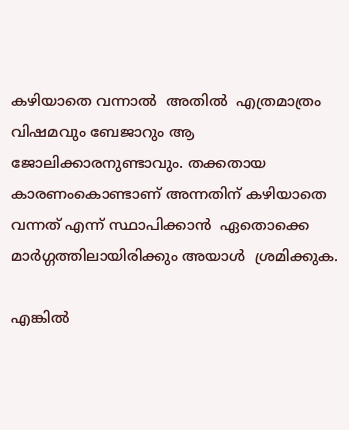കഴിയാതെ വന്നാല്‍  അതില്‍  എത്രമാത്രം വിഷമവും ബേജാറും ആ ജോലിക്കാരനുണ്ടാവും. തക്കതായ കാരണംകൊണ്ടാണ്‌ അന്നതിന്‌ കഴിയാതെ വന്നത്‌ എന്ന് സ്ഥാപിക്കാന്‍  ഏതൊക്കെ മാര്‍ഗ്ഗത്തിലായിരിക്കും അയാള്‍  ശ്രമിക്കുക.

എങ്കില്‍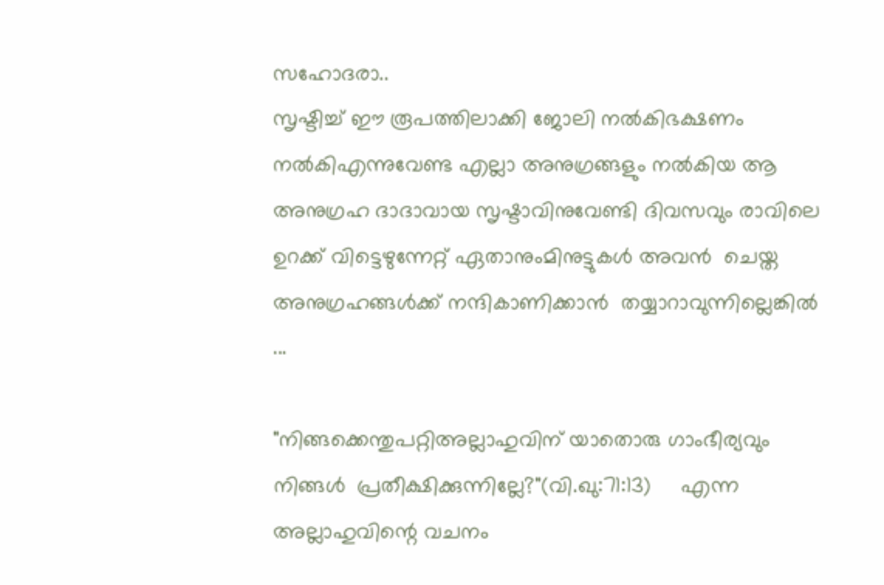സഹോദരാ..
സൃഷ്ടിച്ച്‌ ഈ രൂപത്തിലാക്കി ജോലി നല്‍കിഭക്ഷണം നല്‍കിഎന്നുവേണ്ട എല്ലാ അനുഗ്രങ്ങളും നല്‍കിയ ആ അനുഗ്രഹ ദാദാവായ സൃഷ്ടാവിനുവേണ്ടി ദിവസവും രാവിലെ ഉറക്ക്‌ വിട്ടെഴുന്നേറ്റ്‌ ഏതാനുംമിനുട്ടുകള്‍ അവന്‍  ചെയ്ത അനുഗ്രഹങ്ങള്‍ക്ക്‌ നന്ദികാണിക്കാന്‍  തയ്യാറാവുന്നില്ലെങ്കില്‍ ...

"നിങ്ങക്കെന്തുപറ്റിഅല്ലാഹുവിന്‌ യാതൊരു ഗാംഭീര്യവും നിങ്ങള്‍  പ്രതീക്ഷിക്കുന്നില്ലേ?"(വി.ഖു:71:13)     എന്ന അല്ലാഹുവിന്റെ വചനം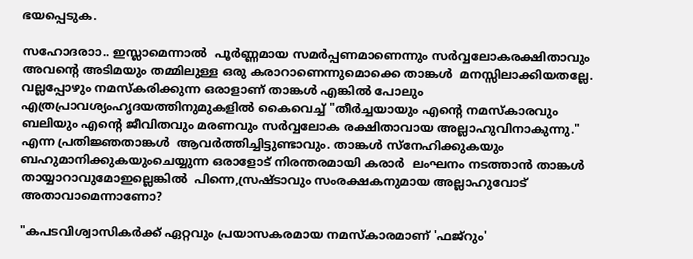ഭയപ്പെടുക.

സഹോദരാ‍ാ.. ഇസ്ലാമെന്നാല്‍  പൂര്‍ണ്ണമായ സമര്‍പ്പണമാണെന്നും സര്‍വ്വലോകരക്ഷിതാവും അവന്റെ അടിമയും തമ്മിലുള്ള ഒരു കരാറാണെന്നുമൊക്കെ താങ്കള്‍  മനസ്സിലാക്കിയതല്ലേ. വല്ലപ്പോഴും നമസ്കരിക്കുന്ന ഒരാളാണ്‌ താങ്കള്‍ എങ്കില്‍ പോലും എത്രപ്രാവശ്യംഹൃദയത്തിനുമുകളില്‍ കൈവെച്ച്‌ "തീര്‍ച്ചയായും എന്റെ നമസ്കാരവും ബലിയും എന്റെ ജീവിതവും മരണവും സര്‍വ്വലോക രക്ഷിതാവായ അല്ലാഹുവിനാകുന്നു." എന്ന പ്രതിജ്ഞതാങ്കള്‍  ആവര്‍ത്തിച്ചിട്ടുണ്ടാവും. താങ്കള്‍ സ്നേഹിക്കുകയും ബഹുമാനിക്കുകയുംചെയ്യുന്ന ഒരാളോട്‌ നിരന്തരമായി കരാര്‍  ലംഘനം നടത്താന്‍ താങ്കള്‍ തായ്യാറാവുമോഇല്ലെങ്കില്‍  പിന്നെ,സ്രഷ്ടാവും സംരക്ഷകനുമായ അല്ലാഹുവോട്‌ അതാവാമെന്നാണോ?

"കപടവിശ്വാസികര്‍ക്ക്‌ ഏറ്റവും പ്രയാസകരമായ നമസ്കാരമാണ്‌ 'ഫജ്‌റും'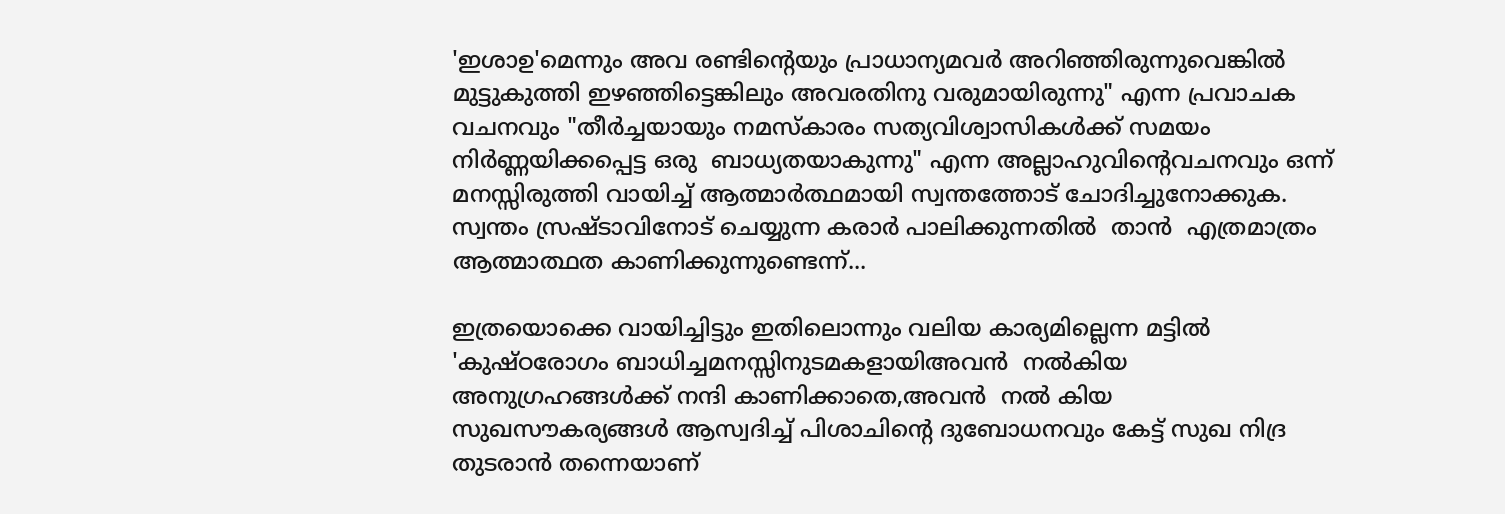'ഇശാഉ'മെന്നും അവ രണ്ടിന്റെയും പ്രാധാന്യമവര്‍ അറിഞ്ഞിരുന്നുവെങ്കില്‍ മുട്ടുകുത്തി ഇഴഞ്ഞിട്ടെങ്കിലും അവരതിനു വരുമായിരുന്നു" എന്ന പ്രവാചക വചനവും "തീര്‍ച്ചയായും നമസ്കാരം സത്യവിശ്വാസികള്‍ക്ക്‌ സമയം നിര്‍ണ്ണയിക്കപ്പെട്ട ഒരു  ബാധ്യതയാകുന്നു" എന്ന അല്ലാഹുവിന്റെവചനവും ഒന്ന് മനസ്സിരുത്തി വായിച്ച്‌ ആത്മാര്‍ത്ഥമായി സ്വന്തത്തോട്‌ ചോദിച്ചുനോക്കുക.
സ്വന്തം സ്രഷ്ടാവിനോട്‌ ചെയ്യുന്ന കരാര്‍ പാലിക്കുന്നതില്‍  താന്‍  എത്രമാത്രം ആത്മാത്ഥത കാണിക്കുന്നുണ്ടെന്ന്...

ഇത്രയൊക്കെ വായിച്ചിട്ടും ഇതിലൊന്നും വലിയ കാര്യമില്ലെന്ന മട്ടില്‍ 'കുഷ്ഠരോഗം ബാധിച്ചമനസ്സിനുടമകളായിഅവന്‍  നല്‍കിയ അനുഗ്രഹങ്ങള്‍ക്ക്‌ നന്ദി കാണിക്കാതെ,അവന്‍  നല്‍ കിയ സുഖസൗകര്യങ്ങള്‍ ആസ്വദിച്ച്‌ പിശാചിന്റെ ദുബോധനവും കേട്ട്‌ സുഖ നിദ്ര തുടരാന്‍ തന്നെയാണ്‌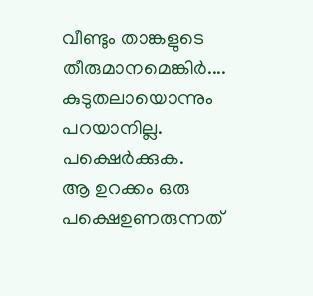വീണ്ടും താങ്കളുടെ തീരുമാനമെങ്കിര്‍.... കുടുതലായൊന്നും പറയാനില്ല.
പക്ഷെര്‍ക്കുക.
ആ ഉറക്കം ഒരു പക്ഷെഉണരുന്നത്‌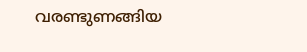വരണ്ടുണങ്ങിയ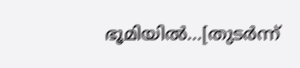ഭൂമിയില്‍...[തുടര്‍ന്ന്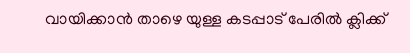വായിക്കാന്‍ താഴെ യുള്ള കടപ്പാട് പേരില്‍ ക്ലിക്ക്‌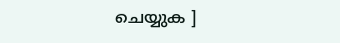ചെയ്യുക ]